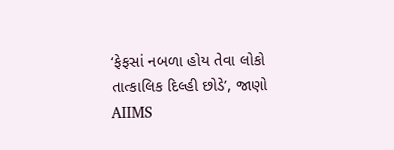‘ફેફસાં નબળા હોય તેવા લોકો તાત્કાલિક દિલ્હી છોડે’, જાણો AIIMS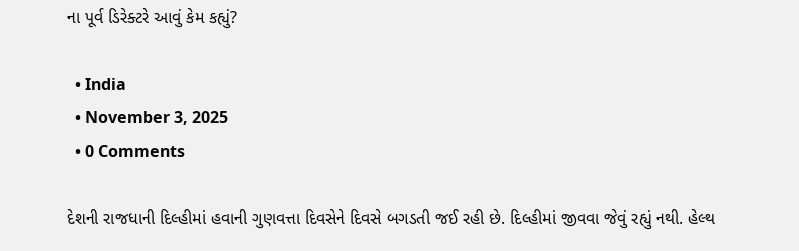ના પૂર્વ ડિરેક્ટરે આવું કેમ કહ્યું?

  • India
  • November 3, 2025
  • 0 Comments

દેશની રાજધાની દિલ્હીમાં હવાની ગુણવત્તા દિવસેને દિવસે બગડતી જઈ રહી છે. દિલ્હીમાં જીવવા જેવું રહ્યું નથી. હેલ્થ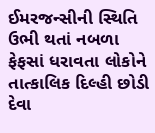ઈમરજન્સીની સ્થિતિ ઉભી થતાં નબળા ફેફસાં ધરાવતા લોકોને તાત્કાલિક દિલ્હી છોડી દેવા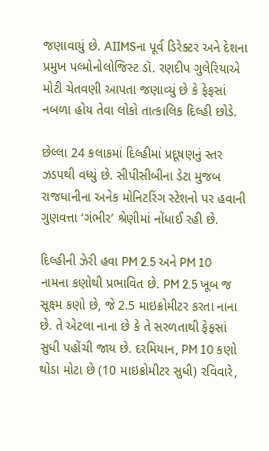જણાવાયું છે. AIIMSના પૂર્વ ડિરેક્ટર અને દેશના પ્રમુખ પલ્મોનોલોજિસ્ટ ડૉ. રણદીપ ગુલેરિયાએ મોટી ચેતવણી આપતા જણાવ્યું છે કે ફેફસાં નબળા હોય તેવા લોકો તાત્કાલિક દિલ્હી છોડે.

છેલ્લા 24 કલાકમાં દિલ્હીમાં પ્રદૂષણનું સ્તર ઝડપથી વધ્યું છે. સીપીસીબીના ડેટા મુજબ રાજધાનીના અનેક મોનિટરિંગ સ્ટેશનો પર હવાની ગુણવત્તા ‘ગંભીર’ શ્રેણીમાં નોંધાઈ રહી છે.

દિલ્હીની ઝેરી હવા PM 2.5 અને PM 10 નામના કણોથી પ્રભાવિત છે. PM 2.5 ખૂબ જ સૂક્ષ્મ કણો છે, જે 2.5 માઇક્રોમીટર કરતા નાના છે. તે એટલા નાના છે કે તે સરળતાથી ફેફસાં સુધી પહોંચી જાય છે. દરમિયાન, PM 10 કણો થોડા મોટા છે (10 માઇક્રોમીટર સુધી) રવિવારે,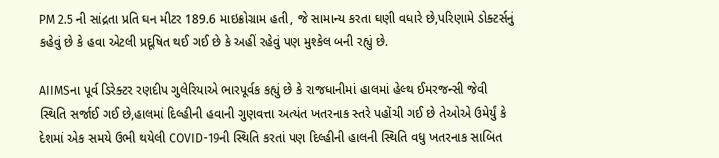PM 2.5 ની સાંદ્રતા પ્રતિ ઘન મીટર 189.6 માઇક્રોગ્રામ હતી, જે સામાન્ય કરતા ઘણી વધારે છે,પરિણામે ડોક્ટર્સનું કહેવું છે કે હવા એટલી પ્રદૂષિત થઈ ગઈ છે કે અહીં રહેવું પણ મુશ્કેલ બની રહ્યું છે.

AIIMSના પૂર્વ ડિરેક્ટર રણદીપ ગુલેરિયાએ ભારપૂર્વક કહ્યું છે કે રાજધાનીમાં હાલમાં હેલ્થ ઈમરજન્સી જેવી સ્થિતિ સર્જાઈ ગઈ છે,હાલમાં દિલ્હીની હવાની ગુણવત્તા અત્યંત ખતરનાક સ્તરે પહોંચી ગઈ છે તેઓએ ઉમેર્યું કે દેશમાં એક સમયે ઉભી થયેલી COVID-19ની સ્થિતિ કરતાં પણ દિલ્હીની હાલની સ્થિતિ વધુ ખતરનાક સાબિત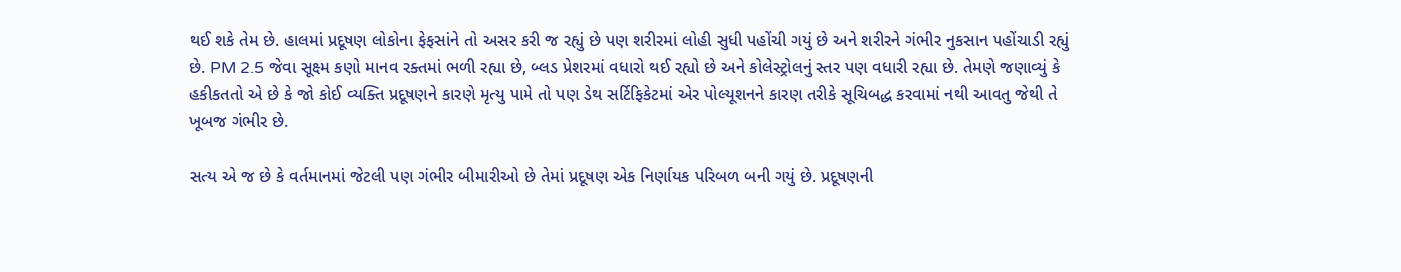થઈ શકે તેમ છે. હાલમાં પ્રદૂષણ લોકોના ફેફસાંને તો અસર કરી જ રહ્યું છે પણ શરીરમાં લોહી સુધી પહોંચી ગયું છે અને શરીરને ગંભીર નુકસાન પહોંચાડી રહ્યું છે. PM 2.5 જેવા સૂક્ષ્મ કણો માનવ રક્તમાં ભળી રહ્યા છે, બ્લડ પ્રેશરમાં વધારો થઈ રહ્યો છે અને કોલેસ્ટ્રોલનું સ્તર પણ વધારી રહ્યા છે. તેમણે જણાવ્યું કે હકીકતતો એ છે કે જો કોઈ વ્યક્તિ પ્રદૂષણને કારણે મૃત્યુ પામે તો પણ ડેથ સર્ટિફિકેટમાં એર પોલ્યૂશનને કારણ તરીકે સૂચિબદ્ધ કરવામાં નથી આવતુ જેથી તે ખૂબજ ગંભીર છે.

સત્ય એ જ છે કે વર્તમાનમાં જેટલી પણ ગંભીર બીમારીઓ છે તેમાં પ્રદૂષણ એક નિર્ણાયક પરિબળ બની ગયું છે. પ્રદૂષણની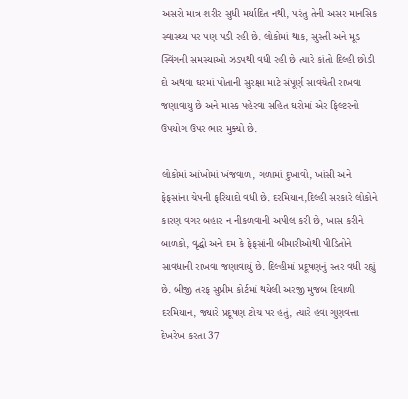અસરો માત્ર શરીર સુધી મર્યાદિત નથી, પરંતુ તેની અસર માનસિક સ્વાસ્થ્ય પર પણ પડી રહી છે. લોકોમાં થાક, સુસ્તી અને મૂડ સ્વિંગની સમસ્યાઓ ઝડપથી વધી રહી છે ત્યારે કાંતો દિલ્હી છોડી દો અથવા ઘરમાં પોતાની સુરક્ષા માટે સંપૂર્ણ સાવચેતી રાખવા જણાવાયુ છે અને માસ્ક પહેરવા સહિત ઘરોમાં એર ફિલ્ટરનો ઉપયોગ ઉપર ભાર મુક્યો છે.

લોકોમાં આંખોમાં ખંજવાળ, ગળામાં દુખાવો, ખાંસી અને ફેફસાંના ચેપની ફરિયાદો વધી છે. દરમિયાન,દિલ્હી સરકારે લોકોને કારણ વગર બહાર ન નીકળવાની અપીલ કરી છે, ખાસ કરીને બાળકો, વૃદ્ધો અને દમ કે ફેફસાંની બીમારીઓથી પીડિતોને સાવધાની રાખવા જણાવાયું છે. દિલ્હીમાં પ્રદૂષણનું સ્તર વધી રહ્યું છે. બીજી તરફ સુપ્રીમ કોર્ટમાં થયેલી અરજી મુજબ દિવાળી દરમિયાન, જ્યારે પ્રદૂષણ ટોચ પર હતું, ત્યારે હવા ગુણવત્તા દેખરેખ કરતા 37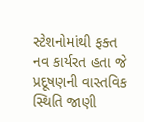સ્ટેશનોમાંથી ફક્ત નવ કાર્યરત હતા જે પ્રદૂષણની વાસ્તવિક સ્થિતિ જાણી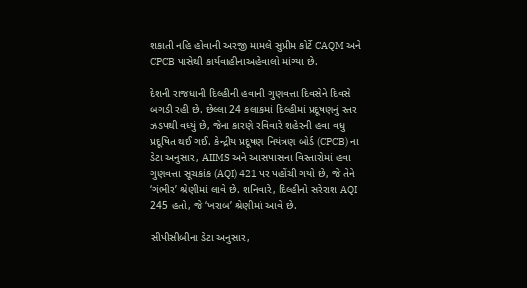શકાતી નહિ હોવાની અરજી મામલે સુપ્રીમ કોર્ટે CAQM અને CPCB પાસેથી કાર્યવાહીનાઅહેવાલો માંગ્યા છે.

દેશની રાજધાની દિલ્હીની હવાની ગુણવત્તા દિવસેને દિવસે બગડી રહી છે. છેલ્લા 24 કલાકમાં દિલ્હીમાં પ્રદૂષણનું સ્તર ઝડપથી વધ્યું છે, જેના કારણે રવિવારે શહેરની હવા વધુ પ્રદૂષિત થઈ ગઈ. કેન્દ્રીય પ્રદૂષણ નિયંત્રણ બોર્ડ (CPCB) ના ડેટા અનુસાર, AIIMS અને આસપાસના વિસ્તારોમાં હવા ગુણવત્તા સૂચકાંક (AQI) 421 પર પહોંચી ગયો છે, જે તેને ‘ગંભીર’ શ્રેણીમાં લાવે છે. શનિવારે, દિલ્હીનો સરેરાશ AQI 245 હતો, જે ‘ખરાબ’ શ્રેણીમાં આવે છે.

સીપીસીબીના ડેટા અનુસાર,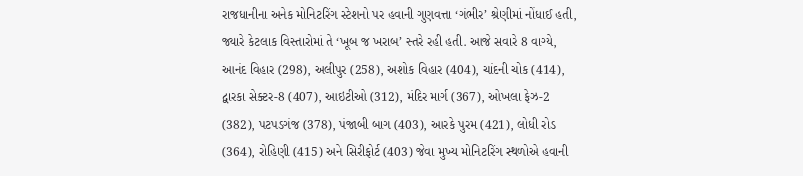રાજધાનીના અનેક મોનિટરિંગ સ્ટેશનો પર હવાની ગુણવત્તા ‘ગંભીર’ શ્રેણીમાં નોંધાઈ હતી, જ્યારે કેટલાક વિસ્તારોમાં તે ‘ખૂબ જ ખરાબ’ સ્તરે રહી હતી. આજે સવારે 8 વાગ્યે, આનંદ વિહાર (298), અલીપુર (258), અશોક વિહાર (404), ચાંદની ચોક (414), દ્વારકા સેક્ટર-8 (407), આઇટીઓ (312), મંદિર માર્ગ (367), ઓખલા ફેઝ-2 (382), પટપડગંજ (378), પંજાબી બાગ (403), આરકે પુરમ (421), લોધી રોડ (364), રોહિણી (415) અને સિરીફોર્ટ (403) જેવા મુખ્ય મોનિટરિંગ સ્થળોએ હવાની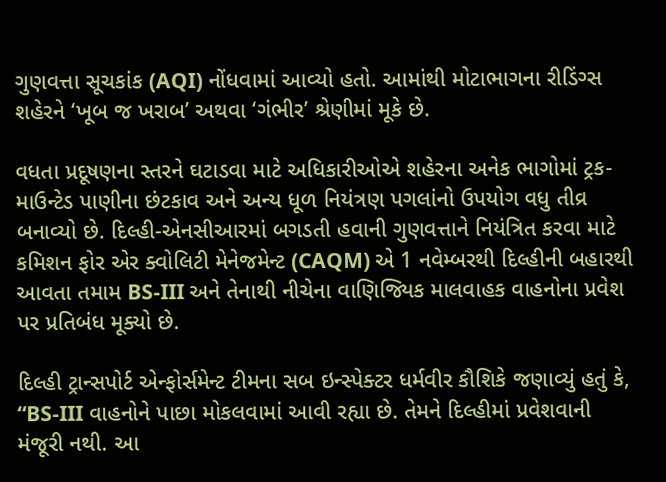ગુણવત્તા સૂચકાંક (AQI) નોંધવામાં આવ્યો હતો. આમાંથી મોટાભાગના રીડિંગ્સ શહેરને ‘ખૂબ જ ખરાબ’ અથવા ‘ગંભીર’ શ્રેણીમાં મૂકે છે.

વધતા પ્રદૂષણના સ્તરને ઘટાડવા માટે અધિકારીઓએ શહેરના અનેક ભાગોમાં ટ્રક-માઉન્ટેડ પાણીના છંટકાવ અને અન્ય ધૂળ નિયંત્રણ પગલાંનો ઉપયોગ વધુ તીવ્ર બનાવ્યો છે. દિલ્હી-એનસીઆરમાં બગડતી હવાની ગુણવત્તાને નિયંત્રિત કરવા માટે કમિશન ફોર એર ક્વોલિટી મેનેજમેન્ટ (CAQM) એ 1 નવેમ્બરથી દિલ્હીની બહારથી આવતા તમામ BS-III અને તેનાથી નીચેના વાણિજ્યિક માલવાહક વાહનોના પ્રવેશ પર પ્રતિબંધ મૂક્યો છે.

દિલ્હી ટ્રાન્સપોર્ટ એન્ફોર્સમેન્ટ ટીમના સબ ઇન્સ્પેક્ટર ધર્મવીર કૌશિકે જણાવ્યું હતું કે, “BS-III વાહનોને પાછા મોકલવામાં આવી રહ્યા છે. તેમને દિલ્હીમાં પ્રવેશવાની મંજૂરી નથી. આ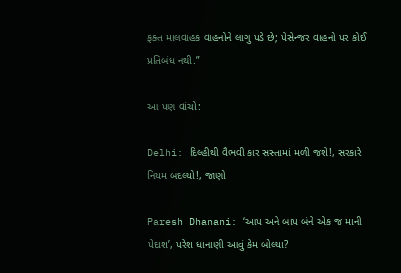ફક્ત માલવાહક વાહનોને લાગુ પડે છે; પેસેન્જર વાહનો પર કોઈ પ્રતિબંધ નથી.”

આ પણ વાંચો:

Delhi: દિલ્હીથી વૈભવી કાર સસ્તામાં મળી જશે!, સરકારે નિયમ બદલ્યો!, જાણો

Paresh Dhanani: ‘આપ અને બાપ બંને એક જ માની પેદાશ’, પરેશ ધાનાણી આવું કેમ બોલ્યા?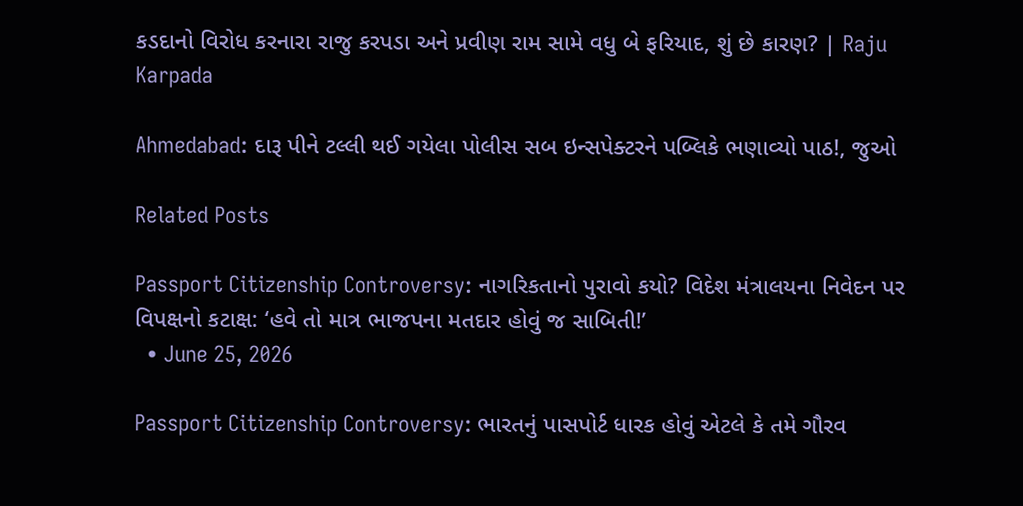કડદાનો વિરોધ કરનારા રાજુ કરપડા અને પ્રવીણ રામ સામે વધુ બે ફરિયાદ, શું છે કારણ? | Raju Karpada

Ahmedabad: દારૂ પીને ટલ્લી થઈ ગયેલા પોલીસ સબ ઇન્સપેક્ટરને પબ્લિકે ભણાવ્યો પાઠ!, જુઓ

Related Posts

Passport Citizenship Controversy: નાગરિકતાનો પુરાવો કયો? વિદેશ મંત્રાલયના નિવેદન પર વિપક્ષનો કટાક્ષ: ‘હવે તો માત્ર ભાજપના મતદાર હોવું જ સાબિતી!’
  • June 25, 2026

Passport Citizenship Controversy: ભારતનું પાસપોર્ટ ધારક હોવું એટલે કે તમે ગૌરવ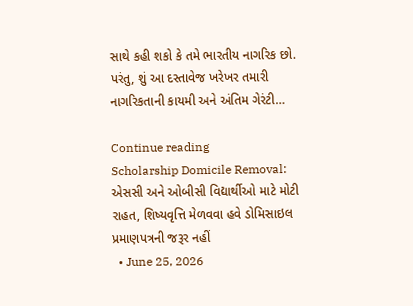સાથે કહી શકો કે તમે ભારતીય નાગરિક છો. પરંતુ, શું આ દસ્તાવેજ ખરેખર તમારી નાગરિકતાની કાયમી અને અંતિમ ગેરંટી…

Continue reading
Scholarship Domicile Removal: એસસી અને ઓબીસી વિદ્યાર્થીઓ માટે મોટી રાહત, શિષ્યવૃત્તિ મેળવવા હવે ડોમિસાઇલ પ્રમાણપત્રની જરૂર નહીં
  • June 25, 2026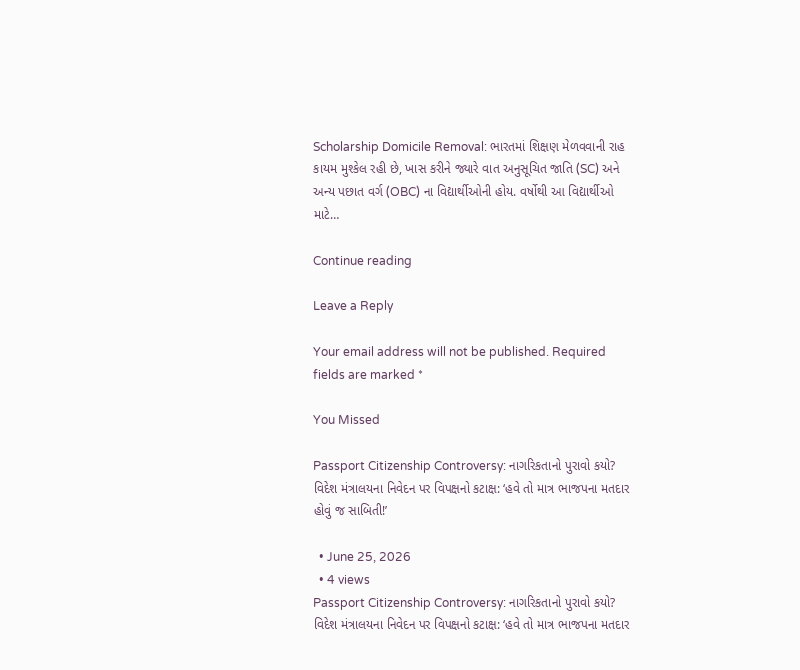Scholarship Domicile Removal: ભારતમાં શિક્ષણ મેળવવાની રાહ કાયમ મુશ્કેલ રહી છે, ખાસ કરીને જ્યારે વાત અનુસૂચિત જાતિ (SC) અને અન્ય પછાત વર્ગ (OBC) ના વિદ્યાર્થીઓની હોય. વર્ષોથી આ વિદ્યાર્થીઓ માટે…

Continue reading

Leave a Reply

Your email address will not be published. Required fields are marked *

You Missed

Passport Citizenship Controversy: નાગરિકતાનો પુરાવો કયો? વિદેશ મંત્રાલયના નિવેદન પર વિપક્ષનો કટાક્ષ: ‘હવે તો માત્ર ભાજપના મતદાર હોવું જ સાબિતી!’

  • June 25, 2026
  • 4 views
Passport Citizenship Controversy: નાગરિકતાનો પુરાવો કયો? વિદેશ મંત્રાલયના નિવેદન પર વિપક્ષનો કટાક્ષ: ‘હવે તો માત્ર ભાજપના મતદાર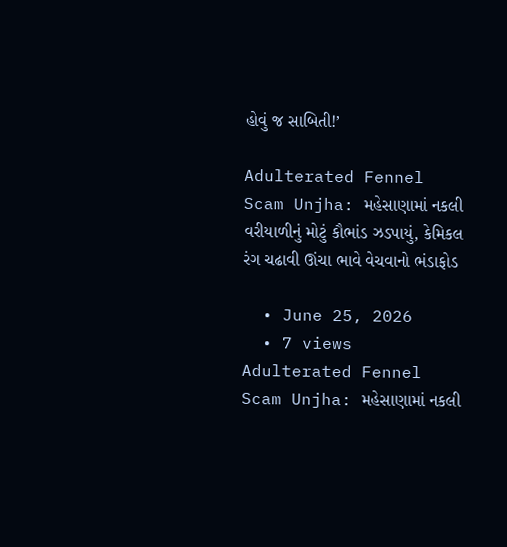હોવું જ સાબિતી!’

Adulterated Fennel Scam Unjha: મહેસાણામાં નકલી વરીયાળીનું મોટું કૌભાંડ ઝડપાયું, કેમિકલ રંગ ચઢાવી ઊંચા ભાવે વેચવાનો ભંડાફોડ

  • June 25, 2026
  • 7 views
Adulterated Fennel Scam Unjha: મહેસાણામાં નકલી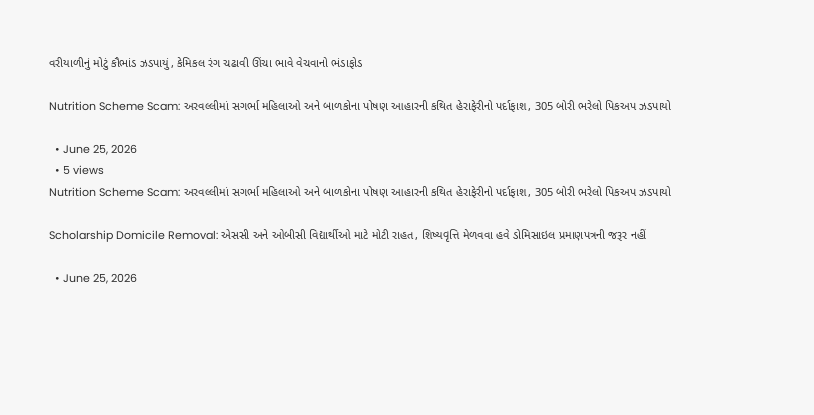વરીયાળીનું મોટું કૌભાંડ ઝડપાયું, કેમિકલ રંગ ચઢાવી ઊંચા ભાવે વેચવાનો ભંડાફોડ

Nutrition Scheme Scam: અરવલ્લીમાં સગર્ભા મહિલાઓ અને બાળકોના પોષણ આહારની કથિત હેરાફેરીનો પર્દાફાશ, 305 બોરી ભરેલો પિકઅપ ઝડપાયો

  • June 25, 2026
  • 5 views
Nutrition Scheme Scam: અરવલ્લીમાં સગર્ભા મહિલાઓ અને બાળકોના પોષણ આહારની કથિત હેરાફેરીનો પર્દાફાશ, 305 બોરી ભરેલો પિકઅપ ઝડપાયો

Scholarship Domicile Removal: એસસી અને ઓબીસી વિદ્યાર્થીઓ માટે મોટી રાહત, શિષ્યવૃત્તિ મેળવવા હવે ડોમિસાઇલ પ્રમાણપત્રની જરૂર નહીં

  • June 25, 2026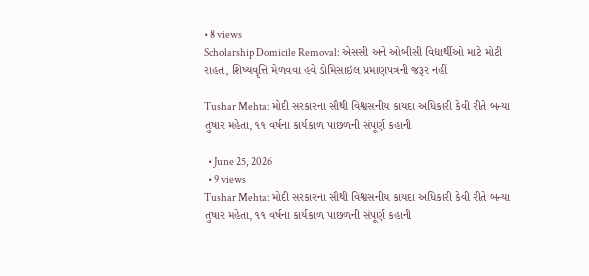• 8 views
Scholarship Domicile Removal: એસસી અને ઓબીસી વિદ્યાર્થીઓ માટે મોટી રાહત, શિષ્યવૃત્તિ મેળવવા હવે ડોમિસાઇલ પ્રમાણપત્રની જરૂર નહીં

Tushar Mehta: મોદી સરકારના સૌથી વિશ્વસનીય કાયદા અધિકારી કેવી રીતે બન્યા તુષાર મહેતા, ૧૧ વર્ષના કાર્યકાળ પાછળની સંપૂર્ણ કહાની

  • June 25, 2026
  • 9 views
Tushar Mehta: મોદી સરકારના સૌથી વિશ્વસનીય કાયદા અધિકારી કેવી રીતે બન્યા તુષાર મહેતા, ૧૧ વર્ષના કાર્યકાળ પાછળની સંપૂર્ણ કહાની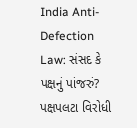India Anti-Defection Law: સંસદ કે પક્ષનું પાંજરું? પક્ષપલટા વિરોધી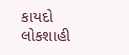કાયદો લોકશાહી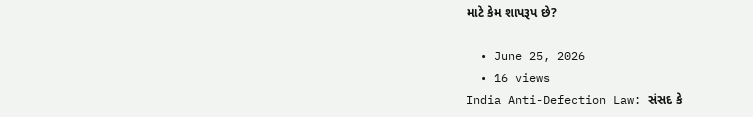માટે કેમ શાપરૂપ છે?

  • June 25, 2026
  • 16 views
India Anti-Defection Law: સંસદ કે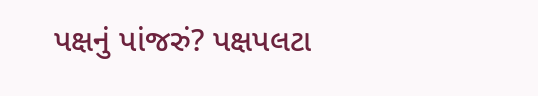પક્ષનું પાંજરું? પક્ષપલટા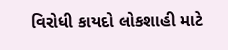વિરોધી કાયદો લોકશાહી માટે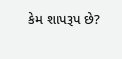કેમ શાપરૂપ છે?